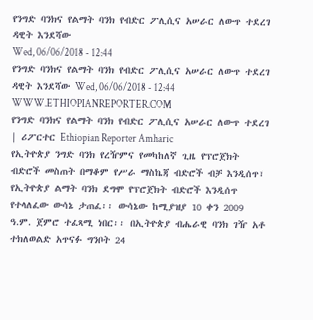የንግድ ባንክና የልማት ባንክ የብድር ፖሊሲና አሠራር ለውጥ ተደረገ
ዳዊት እንደሻው
Wed, 06/06/2018 - 12:44
የንግድ ባንክና የልማት ባንክ የብድር ፖሊሲና አሠራር ለውጥ ተደረገ ዳዊት እንደሻው Wed, 06/06/2018 - 12:44
WWW.ETHIOPIANREPORTER.COM
የንግድ ባንክና የልማት ባንክ የብድር ፖሊሲና አሠራር ለውጥ ተደረገ | ሪፖርተር Ethiopian Reporter Amharic
የኢትዮጵያ ንግድ ባንክ የረዥምና የመካከለኛ ጊዜ የፕሮጀክት ብድሮች መስጠት በማቆም የሥራ ማስኬጃ ብድሮች ብቻ እንዲሰጥ፣ የኢትዮጵያ ልማት ባንክ ደግሞ የፕሮጀክት ብድሮች እንዲሰጥ የተላለፈው ውሳኔ ታጠፈ፡፡ ውሳኔው ከሚያዝያ 10 ቀን 2009 ዓ.ም. ጀምሮ ተፈጻሚ ነበር፡፡ በኢትዮጵያ ብሔራዊ ባንክ ገዥ አቶ ተክለወልድ አጥናፉ ግንቦት 24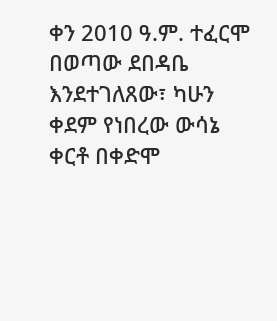ቀን 2010 ዓ.ም. ተፈርሞ በወጣው ደበዳቤ እንደተገለጸው፣ ካሁን ቀደም የነበረው ውሳኔ ቀርቶ በቀድሞ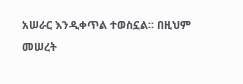አሠራር እንዲቀጥል ተወስኗል፡፡ በዚህም መሠረት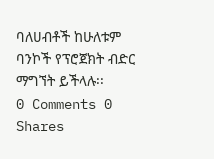ባለሀብቶች ከሁለቱም ባንኮች የፕሮጀክት ብድር ማግኘት ይችላሉ፡፡
0 Comments 0 Shares